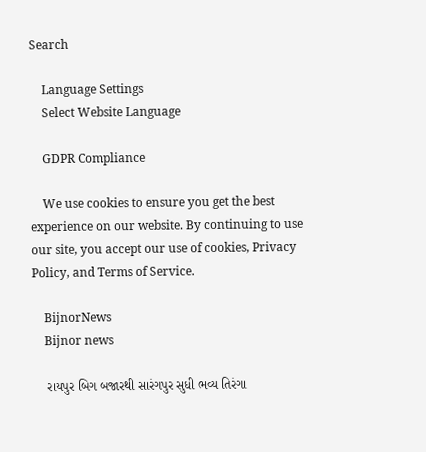Search

    Language Settings
    Select Website Language

    GDPR Compliance

    We use cookies to ensure you get the best experience on our website. By continuing to use our site, you accept our use of cookies, Privacy Policy, and Terms of Service.

    BijnorNews
    Bijnor news

    રાયપુર બિગ બજારથી સારંગપુર સુધી ભવ્ય તિરંગા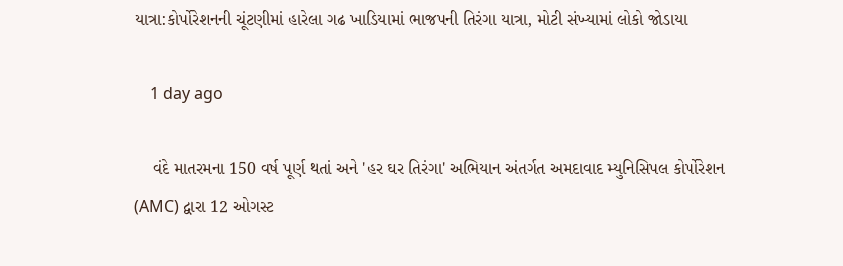યાત્રા:કોર્પોરેશનની ચૂંટણીમાં હારેલા ગઢ ખાડિયામાં ભાજપની તિરંગા યાત્રા, મોટી સંખ્યામાં લોકો જોડાયા

    1 day ago

    વંદે માતરમના 150 વર્ષ પૂર્ણ થતાં અને 'હર ઘર તિરંગા' અભિયાન અંતર્ગત અમદાવાદ મ્યુનિસિપલ કોર્પોરેશન (AMC) દ્વારા 12 ઓગસ્ટ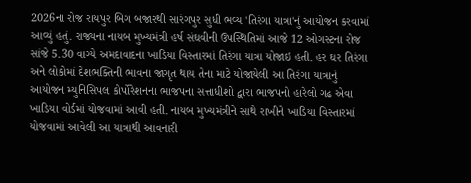2026ના રોજ રાયપુર બિગ બજારથી સારંગપુર સુધી ભવ્ય 'તિરંગા યાત્રા'નું આયોજન કરવામાં આવ્યું હતું. રાજ્યના નાયબ મુખ્યમંત્રી હર્ષ સંઘવીની ઉપસ્થિતિમાં આજે 12 ઓગસ્ટના રોજ સાંજે 5.30 વાગ્યે અમદાવાદના ખાડિયા વિસ્તારમાં તિરંગા યાત્રા યોજાઇ હતી. હર ઘર તિરંગા અને લોકોમાં દેશભક્તિની ભાવના જાગૃત થાય તેના માટે યોજાયેલી આ તિરંગા યાત્રાનું આયોજન મ્યુનિસિપલ કોર્પોરેશનના ભાજપના સત્તાધીશો દ્વારા ભાજપનો હારેલો ગઢ એવા ખાડિયા વોર્ડમાં યોજવામાં આવી હતી. નાયબ મુખ્યમંત્રીને સાથે રાખીને ખાડિયા વિસ્તારમાં યોજવામાં આવેલી આ યાત્રાથી આવનારી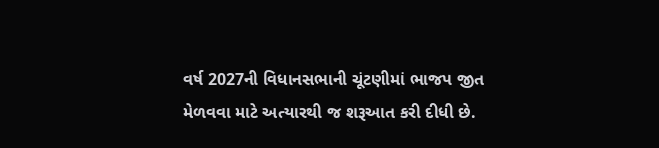વર્ષ 2027ની વિધાનસભાની ચૂંટણીમાં ભાજપ જીત મેળવવા માટે અત્યારથી જ શરૂઆત કરી દીધી છે.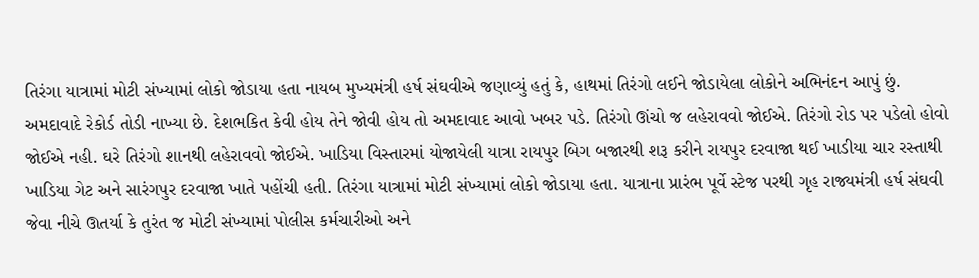તિરંગા યાત્રામાં મોટી સંખ્યામાં લોકો જોડાયા હતા નાયબ મુખ્યમંત્રી હર્ષ સંઘવીએ જણાવ્યું હતું કે, હાથમાં તિરંગો લઈને જોડાયેલા લોકોને અભિનંદન આપું છું. અમદાવાદે રેકોર્ડ તોડી નાખ્યા છે. દેશભકિત કેવી હોય તેને જોવી હોય તો અમદાવાદ આવો ખબર પડે. તિરંગો ઊંચો જ લહેરાવવો જોઈએ. તિરંગો રોડ પર પડેલો હોવો જોઈએ નહી. ઘરે તિરંગો શાનથી લહેરાવવો જોઈએ. ખાડિયા વિસ્તારમાં યોજાયેલી યાત્રા રાયપુર બિગ બજારથી શરૂ કરીને રાયપુર દરવાજા થઈ ખાડીયા ચાર રસ્તાથી ખાડિયા ગેટ અને સારંગપુર દરવાજા ખાતે પહોંચી હતી. તિરંગા યાત્રામાં મોટી સંખ્યામાં લોકો જોડાયા હતા. યાત્રાના પ્રારંભ પૂર્વે સ્ટેજ પરથી ગૃહ રાજ્યમંત્રી હર્ષ સંઘવી જેવા નીચે ઊતર્યા કે તુરંત જ મોટી સંખ્યામાં પોલીસ કર્મચારીઓ અને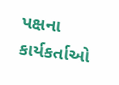પક્ષના કાર્યકર્તાઓ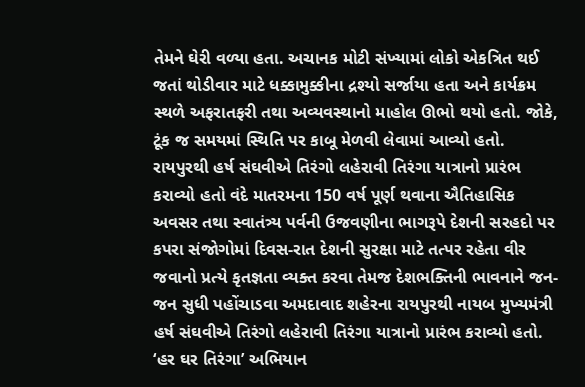તેમને ઘેરી વળ્યા હતા. અચાનક મોટી સંખ્યામાં લોકો એકત્રિત થઈ જતાં થોડીવાર માટે ધક્કામુક્કીના દ્રશ્યો સર્જાયા હતા અને કાર્યક્રમ સ્થળે અફરાતફરી તથા અવ્યવસ્થાનો માહોલ ઊભો થયો હતો. જોકે, ટૂંક જ સમયમાં સ્થિતિ પર કાબૂ મેળવી લેવામાં આવ્યો હતો. રાયપુરથી હર્ષ સંઘવીએ તિરંગો લહેરાવી તિરંગા યાત્રાનો પ્રારંભ કરાવ્યો હતો વંદે માતરમના 150 વર્ષ પૂર્ણ થવાના ઐતિહાસિક અવસર તથા સ્વાતંત્ર્ય પર્વની ઉજવણીના ભાગરૂપે દેશની સરહદો પર કપરા સંજોગોમાં દિવસ-રાત દેશની સુરક્ષા માટે તત્પર રહેતા વીર જવાનો પ્રત્યે કૃતજ્ઞતા વ્યક્ત કરવા તેમજ દેશભક્તિની ભાવનાને જન-જન સુધી પહોંચાડવા અમદાવાદ શહેરના રાયપુરથી નાયબ મુખ્યમંત્રી હર્ષ સંઘવીએ તિરંગો લહેરાવી તિરંગા યાત્રાનો પ્રારંભ કરાવ્યો હતો. ‘હર ઘર તિરંગા’ અભિયાન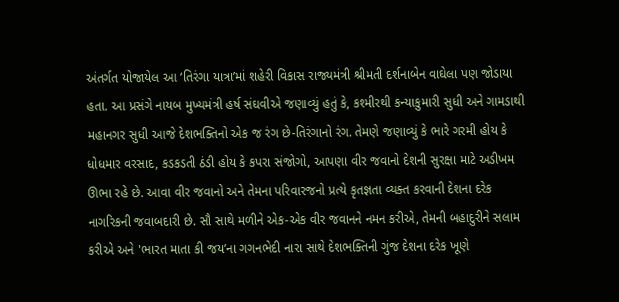અંતર્ગત યોજાયેલ આ ‘તિરંગા યાત્રા’માં શહેરી વિકાસ રાજ્યમંત્રી શ્રીમતી દર્શનાબેન વાઘેલા પણ જોડાયા હતા. આ પ્રસંગે નાયબ મુખ્યમંત્રી હર્ષ સંઘવીએ જણાવ્યું હતું કે, કશ્મીરથી કન્યાકુમારી સુધી અને ગામડાથી મહાનગર સુધી આજે દેશભક્તિનો એક જ રંગ છે-તિરંગાનો રંગ. તેમણે જણાવ્યું કે ભારે ગરમી હોય કે ધોધમાર વરસાદ, કડકડતી ઠંડી હોય કે કપરા સંજોગો, આપણા વીર જવાનો દેશની સુરક્ષા માટે અડીખમ ઊભા રહે છે. આવા વીર જવાનો અને તેમના પરિવારજનો પ્રત્યે કૃતજ્ઞતા વ્યક્ત કરવાની દેશના દરેક નાગરિકની જવાબદારી છે. સૌ સાથે મળીને એક-એક વીર જવાનને નમન કરીએ, તેમની બહાદુરીને સલામ કરીએ અને 'ભારત માતા કી જય’ના ગગનભેદી નારા સાથે દેશભક્તિની ગુંજ દેશના દરેક ખૂણે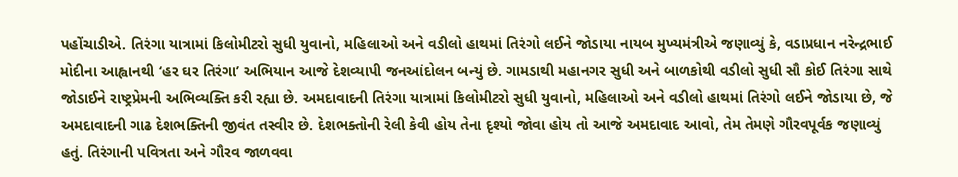પહોંચાડીએ. તિરંગા યાત્રામાં કિલોમીટરો સુધી યુવાનો, મહિલાઓ અને વડીલો હાથમાં તિરંગો લઈને જોડાયા નાયબ મુખ્યમંત્રીએ જણાવ્યું કે, વડાપ્રધાન નરેન્દ્રભાઈ મોદીના આહ્વાનથી ‘હર ઘર તિરંગા’ અભિયાન આજે દેશવ્યાપી જનઆંદોલન બન્યું છે. ગામડાથી મહાનગર સુધી અને બાળકોથી વડીલો સુધી સૌ કોઈ તિરંગા સાથે જોડાઈને રાષ્ટ્રપ્રેમની અભિવ્યક્તિ કરી રહ્યા છે. અમદાવાદની તિરંગા યાત્રામાં કિલોમીટરો સુધી યુવાનો, મહિલાઓ અને વડીલો હાથમાં તિરંગો લઈને જોડાયા છે, જે અમદાવાદની ગાઢ દેશભક્તિની જીવંત તસ્વીર છે. દેશભક્તોની રેલી કેવી હોય તેના દૃશ્યો જોવા હોય તો આજે અમદાવાદ આવો, તેમ તેમણે ગૌરવપૂર્વક જણાવ્યું હતું. તિરંગાની પવિત્રતા અને ગૌરવ જાળવવા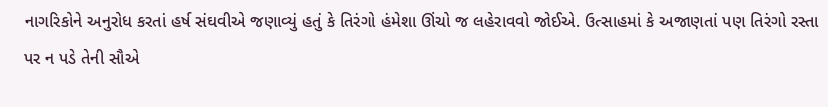નાગરિકોને અનુરોધ કરતાં હર્ષ સંઘવીએ જણાવ્યું હતું કે તિરંગો હંમેશા ઊંચો જ લહેરાવવો જોઈએ. ઉત્સાહમાં કે અજાણતાં પણ તિરંગો રસ્તા પર ન પડે તેની સૌએ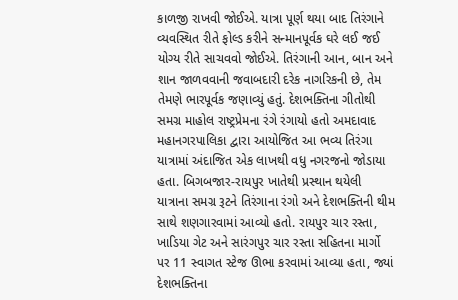કાળજી રાખવી જોઈએ. યાત્રા પૂર્ણ થયા બાદ તિરંગાને વ્યવસ્થિત રીતે ફોલ્ડ કરીને સન્માનપૂર્વક ઘરે લઈ જઈ યોગ્ય રીતે સાચવવો જોઈએ. તિરંગાની આન, બાન અને શાન જાળવવાની જવાબદારી દરેક નાગરિકની છે, તેમ તેમણે ભારપૂર્વક જણાવ્યું હતું. દેશભક્તિના ગીતોથી સમગ્ર માહોલ રાષ્ટ્રપ્રેમના રંગે રંગાયો હતો અમદાવાદ મહાનગરપાલિકા દ્વારા આયોજિત આ ભવ્ય તિરંગા યાત્રામાં અંદાજિત એક લાખથી વધુ નગરજનો જોડાયા હતા. બિગબજાર-રાયપુર ખાતેથી પ્રસ્થાન થયેલી યાત્રાના સમગ્ર રૂટને તિરંગાના રંગો અને દેશભક્તિની થીમ સાથે શણગારવામાં આવ્યો હતો. રાયપુર ચાર રસ્તા, ખાડિયા ગેટ અને સારંગપુર ચાર રસ્તા સહિતના માર્ગો પર 11 સ્વાગત સ્ટેજ ઊભા કરવામાં આવ્યા હતા, જ્યાં દેશભક્તિના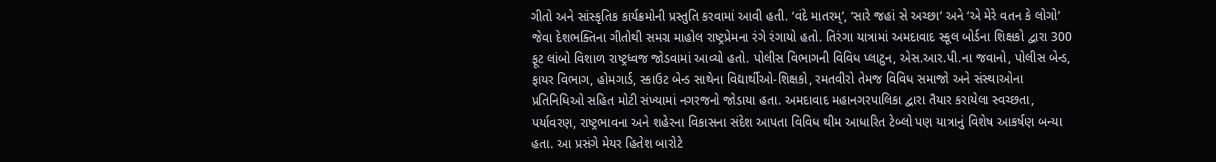ગીતો અને સાંસ્કૃતિક કાર્યક્રમોની પ્રસ્તુતિ કરવામાં આવી હતી. ‘વંદે માતરમ્’, ‘સારે જહાં સે અચ્છા’ અને ‘એ મેરે વતન કે લોગો’ જેવા દેશભક્તિના ગીતોથી સમગ્ર માહોલ રાષ્ટ્રપ્રેમના રંગે રંગાયો હતો. તિરંગા યાત્રામાં અમદાવાદ સ્કૂલ બોર્ડના શિક્ષકો દ્વારા 300 ફૂટ લાંબો વિશાળ રાષ્ટ્રધ્વજ જોડવામાં આવ્યો હતો. પોલીસ વિભાગની વિવિધ પ્લાટુન, એસ.આર.પી.ના જવાનો, પોલીસ બેન્ડ, ફાયર વિભાગ, હોમગાર્ડ, સ્કાઉટ બેન્ડ સાથેના વિદ્યાર્થીઓ-શિક્ષકો, રમતવીરો તેમજ વિવિધ સમાજો અને સંસ્થાઓના પ્રતિનિધિઓ સહિત મોટી સંખ્યામાં નગરજનો જોડાયા હતા. અમદાવાદ મહાનગરપાલિકા દ્વારા તૈયાર કરાયેલા સ્વચ્છતા, પર્યાવરણ, રાષ્ટ્રભાવના અને શહેરના વિકાસના સંદેશ આપતા વિવિધ થીમ આધારિત ટેબ્લો પણ યાત્રાનું વિશેષ આકર્ષણ બન્યા હતા. આ પ્રસંગે મેયર હિતેશ બારોટે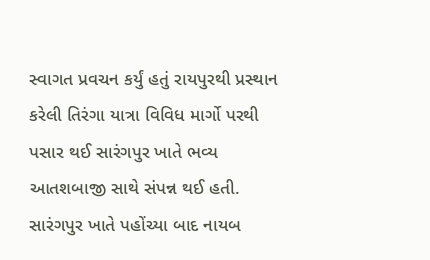સ્વાગત પ્રવચન કર્યું હતું રાયપુરથી પ્રસ્થાન કરેલી તિરંગા યાત્રા વિવિધ માર્ગો પરથી પસાર થઈ સારંગપુર ખાતે ભવ્ય આતશબાજી સાથે સંપન્ન થઈ હતી. સારંગપુર ખાતે પહોંચ્યા બાદ નાયબ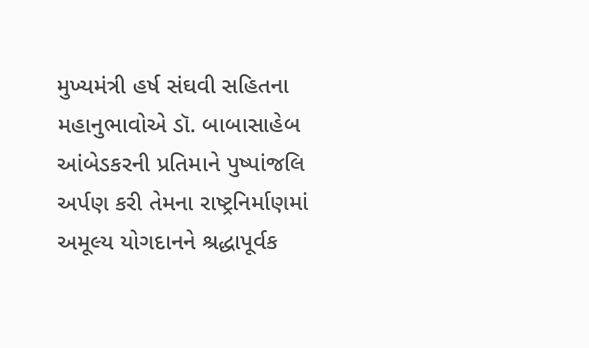મુખ્યમંત્રી હર્ષ સંઘવી સહિતના મહાનુભાવોએ ડૉ. બાબાસાહેબ આંબેડકરની પ્રતિમાને પુષ્પાંજલિ અર્પણ કરી તેમના રાષ્ટ્રનિર્માણમાં અમૂલ્ય યોગદાનને શ્રદ્ધાપૂર્વક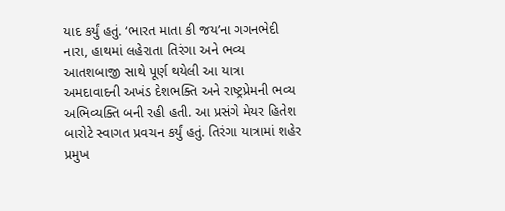યાદ કર્યું હતું. ‘ભારત માતા કી જય’ના ગગનભેદી નારા, હાથમાં લહેરાતા તિરંગા અને ભવ્ય આતશબાજી સાથે પૂર્ણ થયેલી આ યાત્રા અમદાવાદની અખંડ દેશભક્તિ અને રાષ્ટ્રપ્રેમની ભવ્ય અભિવ્યક્તિ બની રહી હતી. આ પ્રસંગે મેયર હિતેશ બારોટે સ્વાગત પ્રવચન કર્યું હતું. તિરંગા યાત્રામાં શહેર પ્રમુખ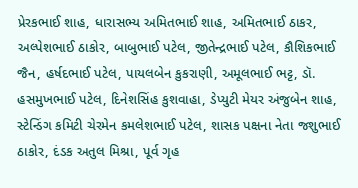પ્રેરકભાઈ શાહ, ધારાસભ્ય અમિતભાઈ શાહ, અમિતભાઈ ઠાકર, અલ્પેશભાઈ ઠાકોર, બાબુભાઈ પટેલ, જીતેન્દ્રભાઈ પટેલ, કૌશિકભાઈ જૈન, હર્ષદભાઈ પટેલ, પાયલબેન કુકરાણી, અમૂલભાઈ ભટ્ટ, ડૉ. હસમુખભાઈ પટેલ, દિનેશસિંહ કુશવાહા, ડેપ્યુટી મેયર અંજુબેન શાહ, સ્ટેન્ડિંગ કમિટી ચેરમેન કમલેશભાઈ પટેલ, શાસક પક્ષના નેતા જશુભાઈ ઠાકોર, દંડક અતુલ મિશ્રા, પૂર્વ ગૃહ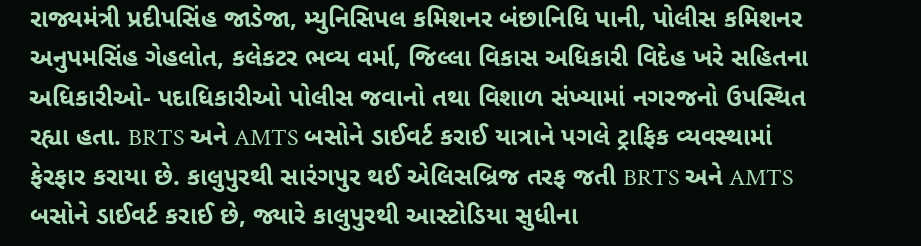રાજ્યમંત્રી પ્રદીપસિંહ જાડેજા, મ્યુનિસિપલ કમિશનર બંછાનિધિ પાની, પોલીસ કમિશનર અનુપમસિંહ ગેહલોત, કલેકટર ભવ્ય વર્મા, જિલ્લા વિકાસ અધિકારી વિદેહ ખરે સહિતના અધિકારીઓ- પદાધિકારીઓ પોલીસ જવાનો તથા વિશાળ સંખ્યામાં નગરજનો ઉપસ્થિત રહ્યા હતા. BRTS અને AMTS બસોને ડાઈવર્ટ કરાઈ યાત્રાને પગલે ટ્રાફિક વ્યવસ્થામાં ફેરફાર કરાયા છે. કાલુપુરથી સારંગપુર થઈ એલિસબ્રિજ તરફ જતી BRTS અને AMTS બસોને ડાઈવર્ટ કરાઈ છે, જ્યારે કાલુપુરથી આસ્ટોડિયા સુધીના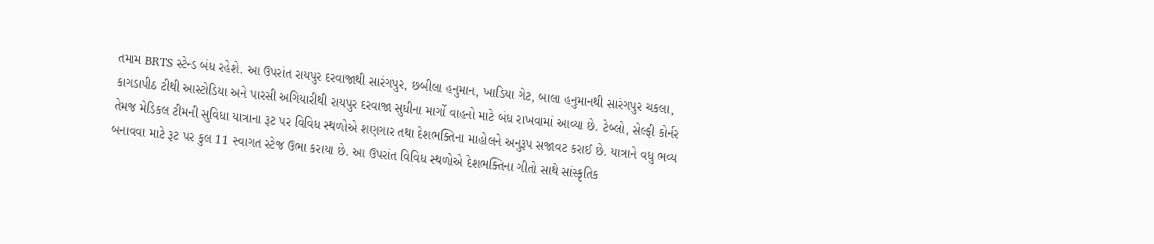તમામ BRTS સ્ટેન્ડ બંધ રહેશે. આ ઉપરાંત રાયપુર દરવાજાથી સારંગપુર, છબીલા હનુમાન, ખાડિયા ગેટ, બાલા હનુમાનથી સારંગપુર ચકલા, કાગડાપીઠ ટીથી આસ્ટોડિયા અને પારસી અગિયારીથી રાયપુર દરવાજા સુધીના માર્ગો વાહનો માટે બંધ રાખવામાં આવ્યા છે. ટેબ્લો, સેલ્ફી કોર્નર તેમજ મેડિકલ ટીમની સુવિધા યાત્રાના રૂટ પર વિવિધ સ્થળોએ શણગાર તથા દેશભક્તિના માહોલને અનુરૂપ સજાવટ કરાઈ છે. યાત્રાને વધુ ભવ્ય બનાવવા માટે રૂટ પર કુલ 11 સ્વાગત સ્ટેજ ઉભા કરાયા છે. આ ઉપરાંત વિવિધ સ્થળોએ દેશભક્તિના ગીતો સાથે સાંસ્કૃતિક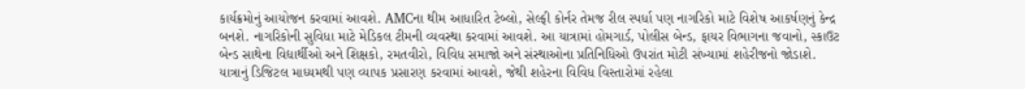કાર્યક્રમોનું આયોજન કરવામાં આવશે. AMCના થીમ આધારિત ટેબ્લો, સેલ્ફી કોર્નર તેમજ રીલ સ્પર્ધા પણ નાગરિકો માટે વિશેષ આકર્ષણનું કેન્દ્ર બનશે. નાગરિકોની સુવિધા માટે મેડિકલ ટીમની વ્યવસ્થા કરવામાં આવશે. આ યાત્રામાં હોમગાર્ડ, પોલીસ બેન્ડ, ફાયર વિભાગના જવાનો, સ્કાઉટ બેન્ડ સાથેના વિદ્યાર્થીઓ અને શિક્ષકો, રમતવીરો, વિવિધ સમાજો અને સંસ્થાઓના પ્રતિનિધિઓ ઉપરાંત મોટી સંખ્યામાં શહેરીજનો જોડાશે. યાત્રાનું ડિજિટલ માધ્યમથી પણ વ્યાપક પ્રસારણ કરવામાં આવશે, જેથી શહેરના વિવિધ વિસ્તારોમાં રહેલા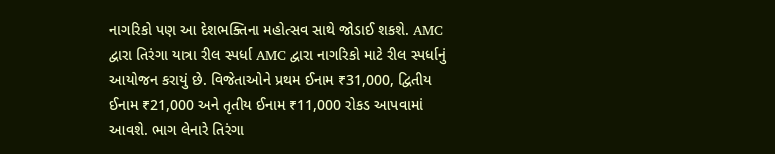નાગરિકો પણ આ દેશભક્તિના મહોત્સવ સાથે જોડાઈ શકશે. AMC દ્વારા તિરંગા યાત્રા રીલ સ્પર્ધા AMC દ્વારા નાગરિકો માટે રીલ સ્પર્ધાનું આયોજન કરાયું છે. વિજેતાઓને પ્રથમ ઈનામ ₹31,000, દ્વિતીય ઈનામ ₹21,000 અને તૃતીય ઈનામ ₹11,000 રોકડ આપવામાં આવશે. ભાગ લેનારે તિરંગા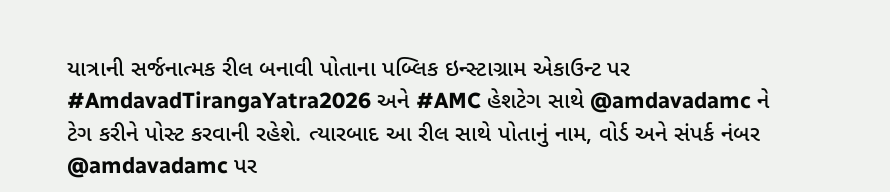યાત્રાની સર્જનાત્મક રીલ બનાવી પોતાના પબ્લિક ઇન્સ્ટાગ્રામ એકાઉન્ટ પર #AmdavadTirangaYatra2026 અને #AMC હેશટેગ સાથે @amdavadamc ને ટેગ કરીને પોસ્ટ કરવાની રહેશે. ત્યારબાદ આ રીલ સાથે પોતાનું નામ, વોર્ડ અને સંપર્ક નંબર @amdavadamc પર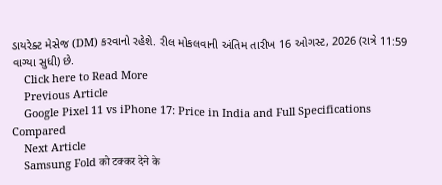ડાયરેક્ટ મેસેજ (DM) કરવાનો રહેશે. રીલ મોકલવાની અંતિમ તારીખ 16 ઓગસ્ટ, 2026 (રાત્રે 11:59 વાગ્યા સુધી) છે.
    Click here to Read More
    Previous Article
    Google Pixel 11 vs iPhone 17: Price in India and Full Specifications Compared
    Next Article
    Samsung Fold को टक्कर देने के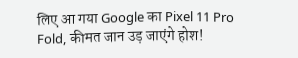लिए आ गया Google का Pixel 11 Pro Fold, कीमत जान उड़ जाएंगे होश!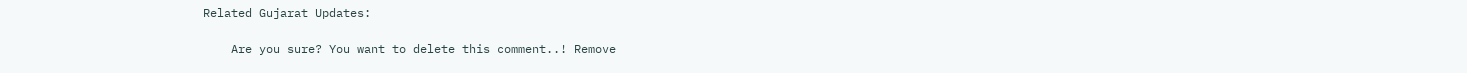Related Gujarat Updates:

    Are you sure? You want to delete this comment..! Remove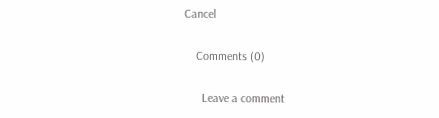Cancel

    Comments (0)

      Leave a comment